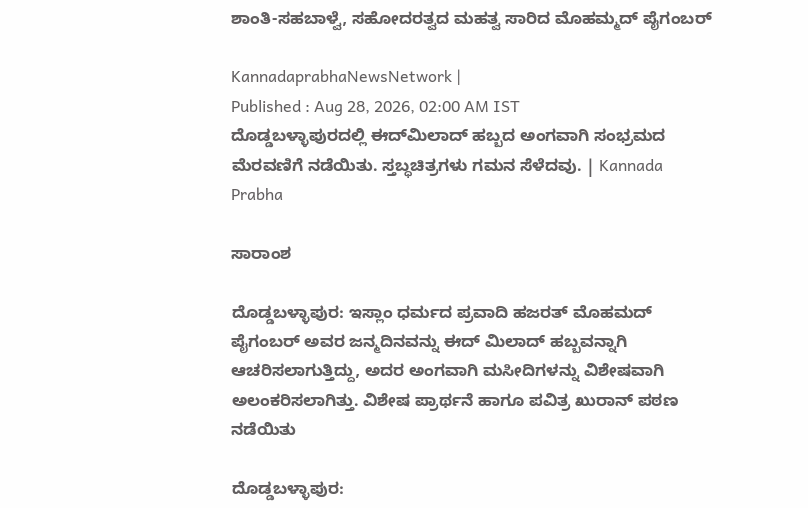ಶಾಂತಿ-ಸಹಬಾಳ್ವೆ, ಸಹೋದರತ್ವದ ಮಹತ್ವ ಸಾರಿದ ಮೊಹಮ್ಮದ್ ಪೈಗಂಬರ್‌

KannadaprabhaNewsNetwork |
Published : Aug 28, 2026, 02:00 AM IST
ದೊಡ್ಡಬಳ್ಳಾಪುರದಲ್ಲಿ ಈದ್‌ಮಿಲಾದ್ ಹಬ್ಬದ ಅಂಗವಾಗಿ ಸಂಭ್ರಮದ ಮೆರವಣಿಗೆ ನಡೆಯಿತು. ಸ್ತಬ್ಧಚಿತ್ರಗಳು ಗಮನ ಸೆಳೆದವು. | Kannada Prabha

ಸಾರಾಂಶ

ದೊಡ್ಡಬಳ್ಳಾಪುರ: ಇಸ್ಲಾಂ ಧರ್ಮದ ಪ್ರವಾದಿ ಹಜರತ್ ಮೊಹಮದ್ ಪೈಗಂಬರ್ ಅವರ ಜನ್ಮದಿನವನ್ನು ಈದ್ ಮಿಲಾದ್ ಹಬ್ಬವನ್ನಾಗಿ ಆಚರಿಸಲಾಗುತ್ತಿದ್ದು, ಅದರ ಅಂಗವಾಗಿ ಮಸೀದಿಗಳನ್ನು ವಿಶೇಷವಾಗಿ ಅಲಂಕರಿಸಲಾಗಿತ್ತು. ವಿಶೇಷ ಪ್ರಾರ್ಥನೆ ಹಾಗೂ ಪವಿತ್ರ ಖುರಾನ್ ಪಠಣ ನಡೆಯಿತು

ದೊಡ್ಡಬಳ್ಳಾಪುರ: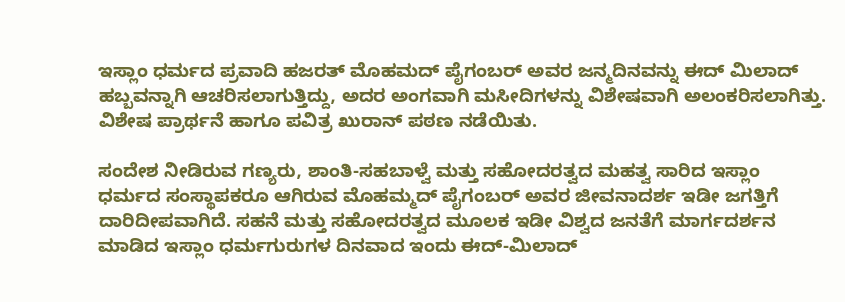ಇಸ್ಲಾಂ ಧರ್ಮದ ಪ್ರವಾದಿ ಹಜರತ್ ಮೊಹಮದ್ ಪೈಗಂಬರ್ ಅವರ ಜನ್ಮದಿನವನ್ನು ಈದ್ ಮಿಲಾದ್ ಹಬ್ಬವನ್ನಾಗಿ ಆಚರಿಸಲಾಗುತ್ತಿದ್ದು, ಅದರ ಅಂಗವಾಗಿ ಮಸೀದಿಗಳನ್ನು ವಿಶೇಷವಾಗಿ ಅಲಂಕರಿಸಲಾಗಿತ್ತು. ವಿಶೇಷ ಪ್ರಾರ್ಥನೆ ಹಾಗೂ ಪವಿತ್ರ ಖುರಾನ್ ಪಠಣ ನಡೆಯಿತು.

ಸಂದೇಶ ನೀಡಿರುವ ಗಣ್ಯರು, ಶಾಂತಿ-ಸಹಬಾಳ್ವೆ ಮತ್ತು ಸಹೋದರತ್ವದ ಮಹತ್ವ ಸಾರಿದ ಇಸ್ಲಾಂ ಧರ್ಮದ ಸಂಸ್ಥಾಪಕರೂ ಆಗಿರುವ ಮೊಹಮ್ಮದ್ ಪೈಗಂಬರ್ ಅವರ ಜೀವನಾದರ್ಶ ಇಡೀ ಜಗತ್ತಿಗೆ ದಾರಿದೀಪವಾಗಿದೆ. ಸಹನೆ ಮತ್ತು ಸಹೋದರತ್ವದ ಮೂಲಕ ಇಡೀ ವಿಶ್ವದ ಜನತೆಗೆ ಮಾರ್ಗದರ್ಶನ ಮಾಡಿದ ಇಸ್ಲಾಂ ಧರ್ಮಗುರುಗಳ ದಿನವಾದ ಇಂದು ಈದ್-ಮಿಲಾದ್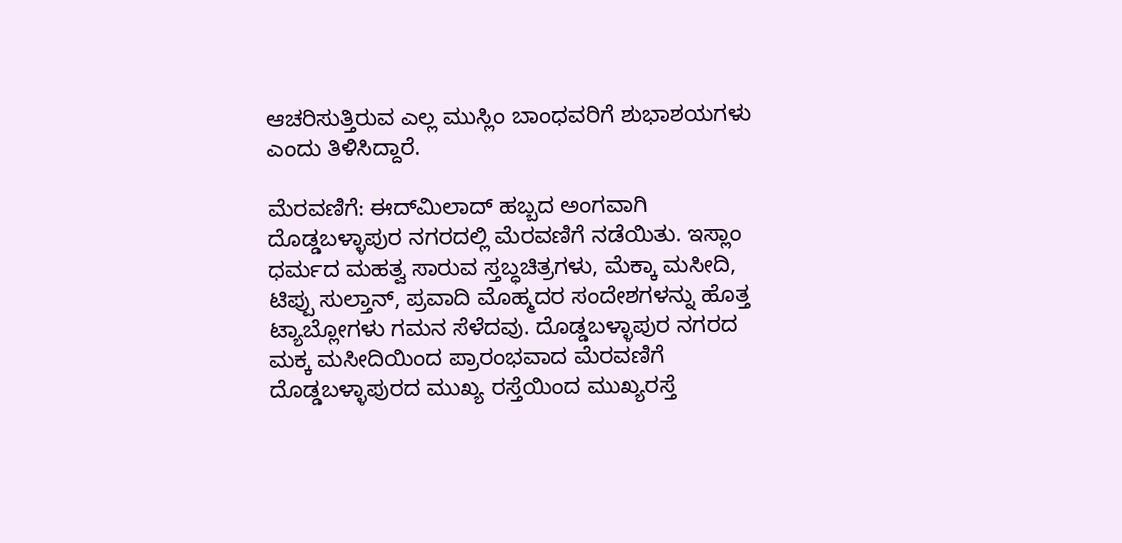ಆಚರಿಸುತ್ತಿರುವ ಎಲ್ಲ ಮುಸ್ಲಿಂ ಬಾಂಧವರಿಗೆ ಶುಭಾಶಯಗಳು ಎಂದು ತಿಳಿಸಿದ್ದಾರೆ.

ಮೆರವಣಿಗೆ: ಈದ್‌ಮಿಲಾದ್ ಹಬ್ಬದ ಅಂಗವಾಗಿ ದೊಡ್ಡಬಳ್ಳಾಪುರ ನಗರದಲ್ಲಿ ಮೆರವಣಿಗೆ ನಡೆಯಿತು. ಇಸ್ಲಾಂ ಧರ್ಮದ ಮಹತ್ವ ಸಾರುವ ಸ್ತಬ್ಧಚಿತ್ರಗಳು, ಮೆಕ್ಕಾ ಮಸೀದಿ, ಟಿಪ್ಪು ಸುಲ್ತಾನ್, ಪ್ರವಾದಿ ಮೊಹ್ಮದರ ಸಂದೇಶಗಳನ್ನು ಹೊತ್ತ ಟ್ಯಾಬ್ಲೋಗಳು ಗಮನ ಸೆಳೆದವು. ದೊಡ್ಡಬಳ್ಳಾಪುರ ನಗರದ ಮಕ್ಕ ಮಸೀದಿಯಿಂದ ಪ್ರಾರಂಭವಾದ ಮೆರವಣಿಗೆ ದೊಡ್ಡಬಳ್ಳಾಪುರದ ಮುಖ್ಯ ರಸ್ತೆಯಿಂದ ಮುಖ್ಯರಸ್ತೆ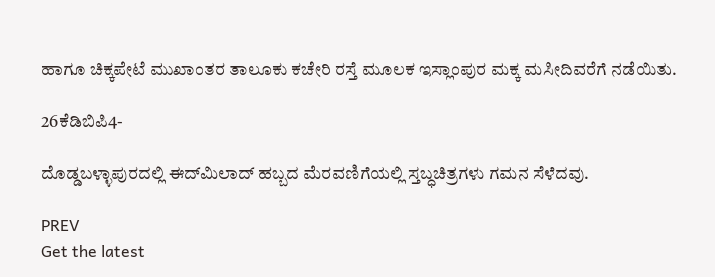ಹಾಗೂ ಚಿಕ್ಕಪೇಟೆ ಮುಖಾಂತರ ತಾಲೂಕು ಕಚೇರಿ ರಸ್ತೆ ಮೂಲಕ ಇಸ್ಲಾಂಪುರ ಮಕ್ಕ ಮಸೀದಿವರೆಗೆ ನಡೆಯಿತು.

26ಕೆಡಿಬಿಪಿ4-

ದೊಡ್ಡಬಳ್ಳಾಪುರದಲ್ಲಿ ಈದ್‌ಮಿಲಾದ್ ಹಬ್ಬದ ಮೆರವಣಿಗೆಯಲ್ಲಿ ಸ್ತಬ್ಧಚಿತ್ರಗಳು ಗಮನ ಸೆಳೆದವು.

PREV
Get the latest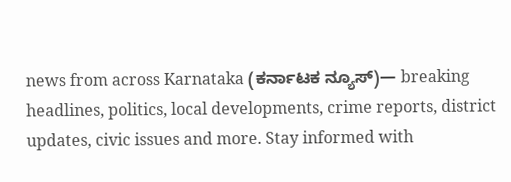news from across Karnataka (ಕರ್ನಾಟಕ ನ್ಯೂಸ್)— breaking headlines, politics, local developments, crime reports, district updates, civic issues and more. Stay informed with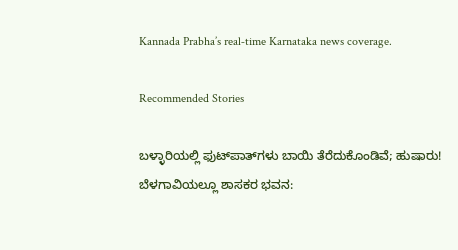Kannada Prabha’s real‑time Karnataka news coverage.

Recommended Stories

ಬಳ್ಳಾರಿಯಲ್ಲಿ ಫುಟ್‌ಪಾತ್‌ಗಳು ಬಾಯಿ ತೆರೆದುಕೊಂಡಿವೆ; ಹುಷಾರು!
ಬೆಳಗಾವಿಯಲ್ಲೂ ಶಾಸಕರ ಭವನ: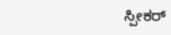ಸ್ಪೀಕರ್‌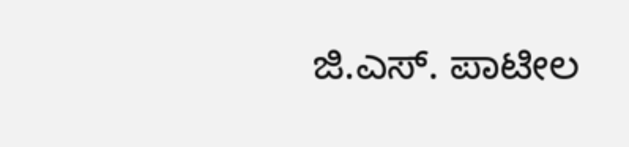ಜಿ.ಎಸ್. ಪಾಟೀಲ